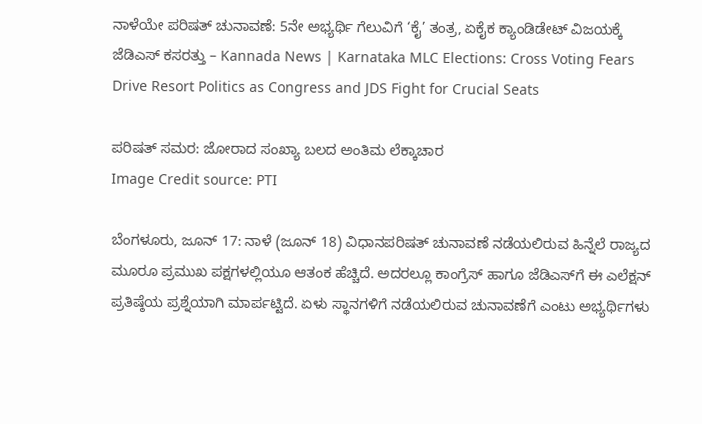ನಾಳೆಯೇ ಪರಿಷತ್ ಚುನಾವಣೆ: 5ನೇ ಅಭ್ಯರ್ಥಿ ಗೆಲುವಿಗೆ ‘ಕೈ’ ತಂತ್ರ, ಏಕೈಕ ಕ್ಯಾಂಡಿಡೇಟ್ ವಿಜಯಕ್ಕೆ ಜೆಡಿಎಸ್ ಕಸರತ್ತು – Kannada News | Karnataka MLC Elections: Cross Voting Fears Drive Resort Politics as Congress and JDS Fight for Crucial Seats

ಪರಿಷತ್ ಸಮರ: ಜೋರಾದ ಸಂಖ್ಯಾ ಬಲದ ಅಂತಿಮ ಲೆಕ್ಕಾಚಾರ
Image Credit source: PTI

ಬೆಂಗಳೂರು, ಜೂನ್ 17: ನಾಳೆ (ಜೂನ್ 18) ವಿಧಾನಪರಿಷತ್ ಚುನಾವಣೆ ನಡೆಯಲಿರುವ ಹಿನ್ನೆಲೆ ರಾಜ್ಯದ ಮೂರೂ ಪ್ರಮುಖ ಪಕ್ಷಗಳಲ್ಲಿಯೂ ಆತಂಕ ಹೆಚ್ಚಿದೆ. ಅದರಲ್ಲೂ ಕಾಂಗ್ರೆಸ್ ಹಾಗೂ ಜೆಡಿಎಸ್‌ಗೆ ಈ ಎಲೆಕ್ಷನ್ ಪ್ರತಿಷ್ಠೆಯ ಪ್ರಶ್ನೆಯಾಗಿ ಮಾರ್ಪಟ್ಟಿದೆ. ಏಳು ಸ್ಥಾನಗಳಿಗೆ ನಡೆಯಲಿರುವ ಚುನಾವಣೆಗೆ ಎಂಟು ಅಭ್ಯರ್ಥಿಗಳು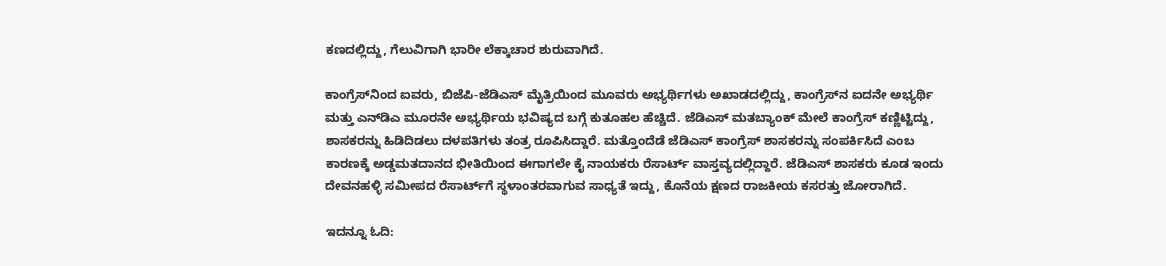ಕಣದಲ್ಲಿದ್ದು, ಗೆಲುವಿಗಾಗಿ ಭಾರೀ ಲೆಕ್ಕಾಚಾರ ಶುರುವಾಗಿದೆ.

ಕಾಂಗ್ರೆಸ್‌ನಿಂದ ಐವರು, ಬಿಜೆಪಿ-ಜೆಡಿಎಸ್ ಮೈತ್ರಿಯಿಂದ ಮೂವರು ಅಭ್ಯರ್ಥಿಗಳು ಅಖಾಡದಲ್ಲಿದ್ದು, ಕಾಂಗ್ರೆಸ್‌ನ ಐದನೇ ಅಭ್ಯರ್ಥಿ ಮತ್ತು ಎನ್‌ಡಿಎ ಮೂರನೇ ಅಭ್ಯರ್ಥಿಯ ಭವಿಷ್ಯದ ಬಗ್ಗೆ ಕುತೂಹಲ ಹೆಚ್ಚಿದೆ. ಜೆಡಿಎಸ್ ಮತಬ್ಯಾಂಕ್ ಮೇಲೆ ಕಾಂಗ್ರೆಸ್ ಕಣ್ಣಿಟ್ಟಿದ್ದು, ಶಾಸಕರನ್ನು ಹಿಡಿದಿಡಲು ದಳಪತಿಗಳು ತಂತ್ರ ರೂಪಿಸಿದ್ದಾರೆ. ಮತ್ತೊಂದೆಡೆ ಜೆಡಿಎಸ್ ಕಾಂಗ್ರೆಸ್ ಶಾಸಕರನ್ನು ಸಂಪರ್ಕಿಸಿದೆ ಎಂಬ ಕಾರಣಕ್ಕೆ ಅಡ್ಡಮತದಾನದ ಭೀತಿಯಿಂದ ಈಗಾಗಲೇ ಕೈ ನಾಯಕರು ರೆಸಾರ್ಟ್ ವಾಸ್ತವ್ಯದಲ್ಲಿದ್ದಾರೆ. ಜೆಡಿಎಸ್ ಶಾಸಕರು ಕೂಡ ಇಂದು ದೇವನಹಳ್ಳಿ ಸಮೀಪದ ರೆಸಾರ್ಟ್‌ಗೆ ಸ್ಥಳಾಂತರವಾಗುವ ಸಾಧ್ಯತೆ ಇದ್ದು, ಕೊನೆಯ ಕ್ಷಣದ ರಾಜಕೀಯ ಕಸರತ್ತು ಜೋರಾಗಿದೆ.

ಇದನ್ನೂ ಓದಿ: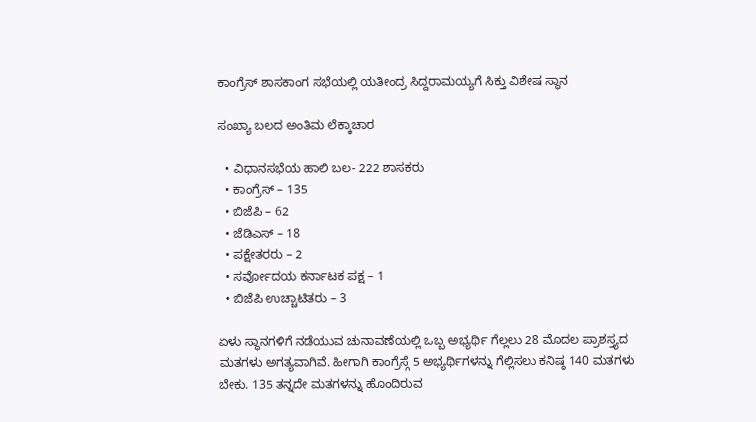ಕಾಂಗ್ರೆಸ್ ಶಾಸಕಾಂಗ ಸಭೆಯಲ್ಲಿ ಯತೀಂದ್ರ ಸಿದ್ದರಾಮಯ್ಯಗೆ ಸಿಕ್ತು ವಿಶೇಷ ಸ್ಥಾನ

ಸಂಖ್ಯಾ ಬಲದ ಅಂತಿಮ ಲೆಕ್ಕಾಚಾರ

  • ವಿಧಾನಸಭೆಯ ಹಾಲಿ ಬಲ- 222 ಶಾಸಕರು
  • ಕಾಂಗ್ರೆಸ್ – 135
  • ಬಿಜೆಪಿ – 62
  • ಜೆಡಿಎಸ್ – 18
  • ಪಕ್ಷೇತರರು – 2
  • ಸರ್ವೋದಯ ಕರ್ನಾಟಕ ಪಕ್ಷ – 1
  • ಬಿಜೆಪಿ ಉಚ್ಚಾಟಿತರು – 3

ಏಳು ಸ್ಥಾನಗಳಿಗೆ ನಡೆಯುವ ಚುನಾವಣೆಯಲ್ಲಿ ಒಬ್ಬ ಅಭ್ಯರ್ಥಿ ಗೆಲ್ಲಲು 28 ಮೊದಲ ಪ್ರಾಶಸ್ತ್ಯದ ಮತಗಳು ಅಗತ್ಯವಾಗಿವೆ. ಹೀಗಾಗಿ ಕಾಂಗ್ರೆಸ್ಗೆ 5 ಅಭ್ಯರ್ಥಿಗಳನ್ನು ಗೆಲ್ಲಿಸಲು ಕನಿಷ್ಠ 140 ಮತಗಳು ಬೇಕು. 135 ತನ್ನದೇ ಮತಗಳನ್ನು ಹೊಂದಿರುವ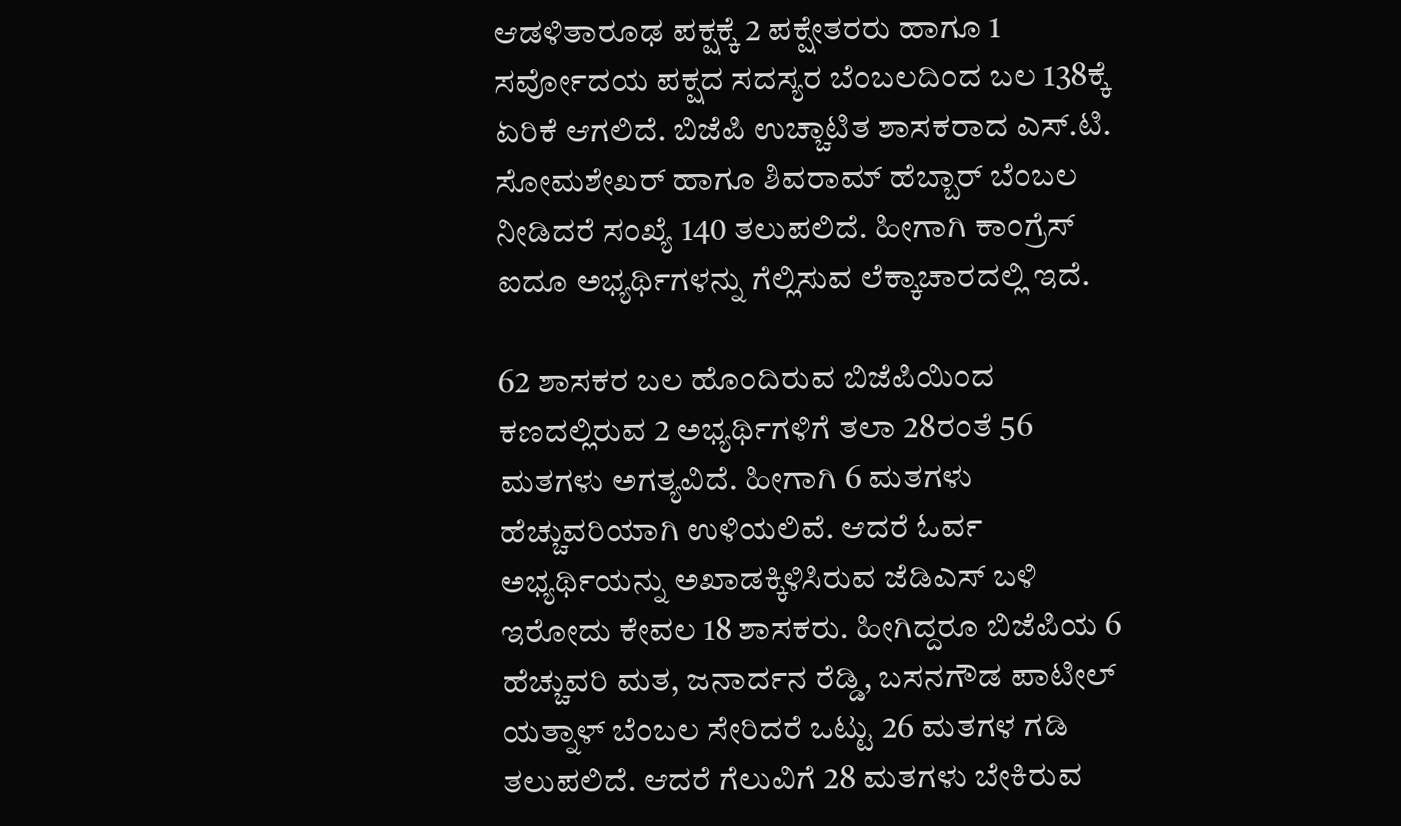ಆಡಳಿತಾರೂಢ ಪಕ್ಷಕ್ಕೆ 2 ಪಕ್ಷೇತರರು ಹಾಗೂ 1 ಸರ್ವೋದಯ ಪಕ್ಷದ ಸದಸ್ಯರ ಬೆಂಬಲದಿಂದ ಬಲ 138ಕ್ಕೆ ಏರಿಕೆ ಆಗಲಿದೆ. ಬಿಜೆಪಿ ಉಚ್ಚಾಟಿತ ಶಾಸಕರಾದ ಎಸ್.ಟಿ. ಸೋಮಶೇಖರ್ ಹಾಗೂ ಶಿವರಾಮ್ ಹೆಬ್ಬಾರ್ ಬೆಂಬಲ ನೀಡಿದರೆ ಸಂಖ್ಯೆ 140 ತಲುಪಲಿದೆ. ಹೀಗಾಗಿ ಕಾಂಗ್ರೆಸ್ ಐದೂ ಅಭ್ಯರ್ಥಿಗಳನ್ನು ಗೆಲ್ಲಿಸುವ ಲೆಕ್ಕಾಚಾರದಲ್ಲಿ ಇದೆ.

62 ಶಾಸಕರ ಬಲ ಹೊಂದಿರುವ ಬಿಜೆಪಿಯಿಂದ ಕಣದಲ್ಲಿರುವ 2 ಅಭ್ಯರ್ಥಿಗಳಿಗೆ ತಲಾ 28ರಂತೆ 56 ಮತಗಳು ಅಗತ್ಯವಿದೆ. ಹೀಗಾಗಿ 6 ಮತಗಳು ಹೆಚ್ಚುವರಿಯಾಗಿ ಉಳಿಯಲಿವೆ. ಆದರೆ ಓರ್ವ ಅಭ್ಯರ್ಥಿಯನ್ನು ಅಖಾಡಕ್ಕಿಳಿಸಿರುವ ಜೆಡಿಎಸ್ ಬಳಿ ಇರೋದು ಕೇವಲ 18 ಶಾಸಕರು. ಹೀಗಿದ್ದರೂ ಬಿಜೆಪಿಯ 6 ಹೆಚ್ಚುವರಿ ಮತ, ಜನಾರ್ದನ ರೆಡ್ಡಿ, ಬಸನಗೌಡ ಪಾಟೀಲ್ ಯತ್ನಾಳ್ ಬೆಂಬಲ ಸೇರಿದರೆ ಒಟ್ಟು 26 ಮತಗಳ ಗಡಿ ತಲುಪಲಿದೆ. ಆದರೆ ಗೆಲುವಿಗೆ 28 ಮತಗಳು ಬೇಕಿರುವ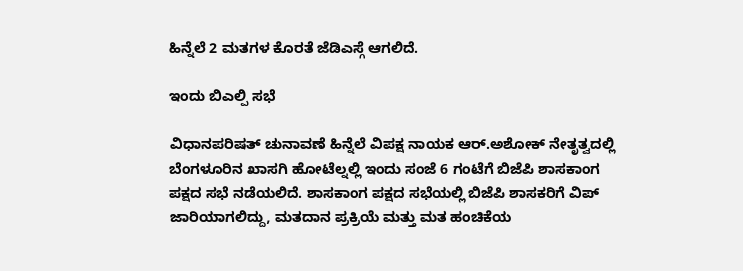ಹಿನ್ನೆಲೆ 2 ಮತಗಳ ಕೊರತೆ ಜೆಡಿಎಸ್ಗೆ ಆಗಲಿದೆ.

ಇಂದು ಬಿಎಲ್ಪಿ ಸಭೆ

ವಿಧಾನಪರಿಷತ್ ಚುನಾವಣೆ ಹಿನ್ನೆಲೆ ವಿಪಕ್ಷ ನಾಯಕ ಆರ್.ಅಶೋಕ್ ನೇತೃತ್ವದಲ್ಲಿ ಬೆಂಗಳೂರಿನ ಖಾಸಗಿ ಹೋಟೆಲ್ನಲ್ಲಿ ಇಂದು ಸಂಜೆ 6 ಗಂಟೆಗೆ ಬಿಜೆಪಿ ಶಾಸಕಾಂಗ ಪಕ್ಷದ ಸಭೆ ನಡೆಯಲಿದೆ. ಶಾಸಕಾಂಗ ಪಕ್ಷದ ಸಭೆಯಲ್ಲಿ ಬಿಜೆಪಿ ಶಾಸಕರಿಗೆ ವಿಪ್ ಜಾರಿಯಾಗಲಿದ್ದು, ಮತದಾನ ಪ್ರಕ್ರಿಯೆ ಮತ್ತು ಮತ ಹಂಚಿಕೆಯ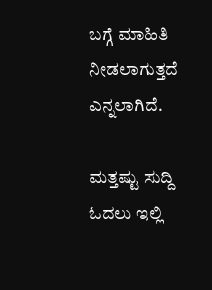ಬಗ್ಗೆ ಮಾಹಿತಿ ನೀಡಲಾಗುತ್ತದೆ ಎನ್ನಲಾಗಿದೆ.

ಮತ್ತಷ್ಟು ಸುದ್ದಿ ಓದಲು ಇಲ್ಲಿ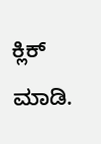ಕ್ಲಿಕ್ ಮಾಡಿ.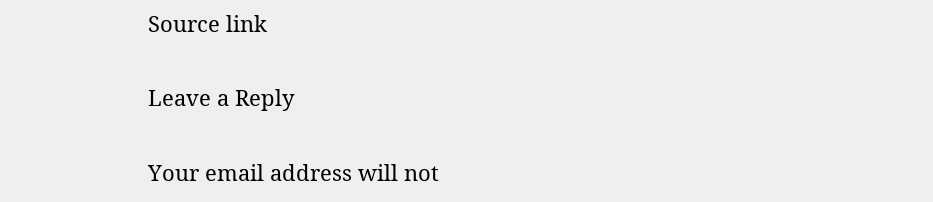Source link

Leave a Reply

Your email address will not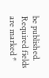be published. Required fields are marked *